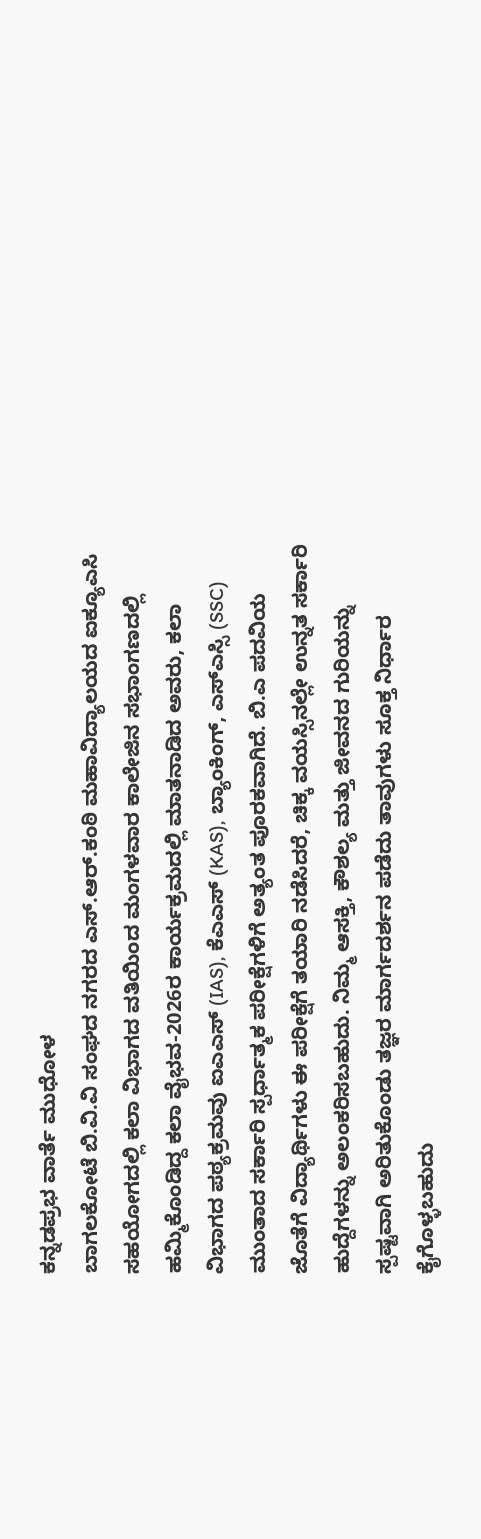ಕನ್ನಡಪ್ರಭ ವಾರ್ತೆ ಮುಧೋಳ
ಬಾಗಲಕೋಟೆ ಬಿ.ವಿ.ವಿ ಸಂಘದ ನಗರದ ಎಸ್.ಆರ್.ಕಂಠಿ ಮಹಾವಿದ್ಯಾಲಯದ ಐಕ್ಯೂಎಸಿ ಸಹಯೋಗದಲ್ಲಿ ಕಲಾ ವಿಭಾಗದ ವತಿಯಿಂದ ಮಂಗಳವಾರ ಕಾಲೇಜಿನ ಸಭಾಂಗಣದಲ್ಲಿ ಹಮ್ಮಿಕೊಂಡಿದ್ದ ಕಲಾ ವೈಭವ-2026ರ ಕಾರ್ಯಕ್ರಮದಲ್ಲಿ ಮಾತನಾಡಿದ ಅವರು, ಕಲಾ ವಿಭಾಗದ ಪಠ್ಯಕ್ರಮವು ಐಎಎಸ್ (IAS), ಕೆಎಎಸ್ (KAS), ಬ್ಯಾಂಕಿಂಗ್, ಎಸ್ಎಸ್ಸಿ (SSC) ಮುಂತಾದ ಸರ್ಕಾರಿ ಸ್ಪರ್ಧಾತ್ಮಕ ಪರೀಕ್ಷೆಗಳಿಗೆ ಅತ್ಯಂತ ಪೂರಕವಾಗಿದೆ. ಬಿ.ಎ ಪದವಿಯ ಜೊತೆಗೆ ವಿದ್ಯಾರ್ಥಿಗಳು ಈ ಪರೀಕ್ಷೆಗೆ ತಯಾರಿ ನಡೆಸಿದರೆ, ಚಿಕ್ಕ ವಯಸ್ಸಿನಲ್ಲೇ ಉನ್ನತ ಸರ್ಕಾರಿ ಹುದ್ದೆಗಳನ್ನು ಅಲಂಕರಿಸಬಹುದು. ನಿಮ್ಮ ಆಸಕ್ತಿ, ಕೌಶಲ್ಯ ಮತ್ತು ಜೀವನದ ಗುರಿಯನ್ನು ಸ್ಪಷ್ಟವಾಗಿ ಅರಿತುಕೊಂಡು ತಜ್ಞರ ಮಾರ್ಗದರ್ಶನ ಪಡೆದು ತಾವುಗಳು ಸೂಕ್ತ ನಿರ್ಧಾರ ಕೈಗೊಳ್ಳಬಹುದು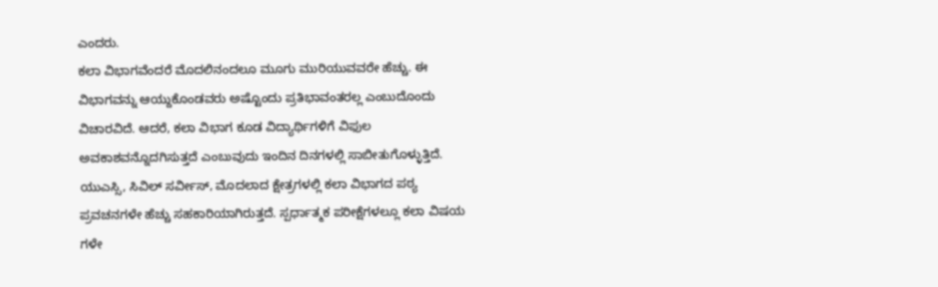ಎಂದರು.
ಕಲಾ ವಿಭಾಗವೆಂದರೆ ಮೊದಲಿನಂದಲೂ ಮೂಗು ಮುರಿಯುವವರೇ ಹೆಚ್ಚು. ಈ ವಿಭಾಗವನ್ನು ಆಯ್ದುಕೊಂಡವರು ಅಷ್ಟೊಂದು ಪ್ರತಿಭಾವಂತರಲ್ಲ ಎಂಬುದೊಂದು ವಿಚಾರವಿದೆ. ಆದರೆ, ಕಲಾ ವಿಭಾಗ ಕೂಡ ವಿದ್ಯಾರ್ಥಿಗಳಿಗೆ ವಿಫುಲ ಅವಕಾಶವನ್ನೊದಗಿಸುತ್ತದೆ ಎಂಬುವುದು ಇಂದಿನ ದಿನಗಳಲ್ಲಿ ಸಾಬೀತುಗೊಳ್ಳುತ್ತಿದೆ. ಯುಎಸ್ಸಿ, ಸಿವಿಲ್ ಸರ್ವೀಸ್, ಮೊದಲಾದ ಕ್ಷೇತ್ರಗಳಲ್ಲಿ ಕಲಾ ವಿಭಾಗದ ಪಠ್ಯ ಪ್ರವಚನಗಳೇ ಹೆಚ್ಚು ಸಹಕಾರಿಯಾಗಿರುತ್ತದೆ. ಸ್ಪರ್ಧಾತ್ಮಕ ಪರೀಕ್ಷೆಗಳಲ್ಲೂ ಕಲಾ ವಿಷಯ ಗಳೇ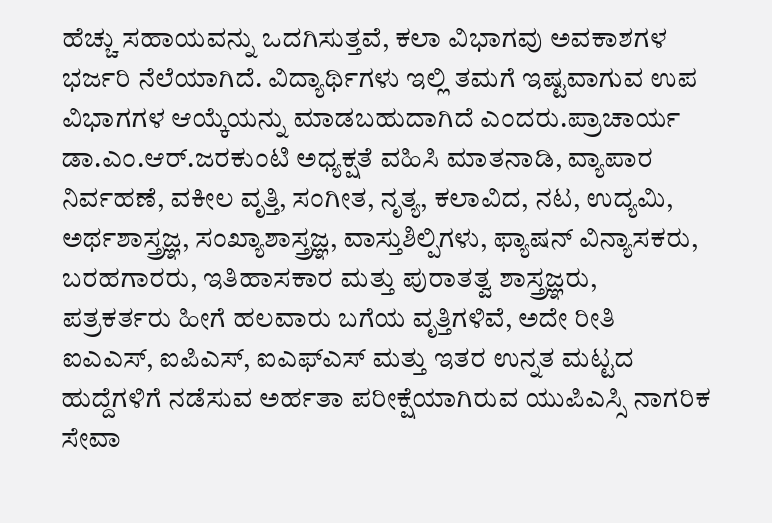ಹೆಚ್ಚು ಸಹಾಯವನ್ನು ಒದಗಿಸುತ್ತವೆ, ಕಲಾ ವಿಭಾಗವು ಅವಕಾಶಗಳ ಭರ್ಜರಿ ನೆಲೆಯಾಗಿದೆ. ವಿದ್ಯಾರ್ಥಿಗಳು ಇಲ್ಲಿ ತಮಗೆ ಇಷ್ಟವಾಗುವ ಉಪ ವಿಭಾಗಗಳ ಆಯ್ಕೆಯನ್ನು ಮಾಡಬಹುದಾಗಿದೆ ಎಂದರು.ಪ್ರಾಚಾರ್ಯ ಡಾ.ಎಂ.ಆರ್.ಜರಕುಂಟಿ ಅಧ್ಯಕ್ಷತೆ ವಹಿಸಿ ಮಾತನಾಡಿ, ವ್ಯಾಪಾರ ನಿರ್ವಹಣೆ, ವಕೀಲ ವೃತ್ತಿ, ಸಂಗೀತ, ನೃತ್ಯ, ಕಲಾವಿದ, ನಟ, ಉದ್ಯಮಿ, ಅರ್ಥಶಾಸ್ತ್ರಜ್ಞ, ಸಂಖ್ಯಾಶಾಸ್ತ್ರಜ್ಞ, ವಾಸ್ತುಶಿಲ್ಪಿಗಳು, ಫ್ಯಾಷನ್ ವಿನ್ಯಾಸಕರು, ಬರಹಗಾರರು, ಇತಿಹಾಸಕಾರ ಮತ್ತು ಪುರಾತತ್ವ ಶಾಸ್ತ್ರಜ್ಞರು, ಪತ್ರಕರ್ತರು ಹೀಗೆ ಹಲವಾರು ಬಗೆಯ ವೃತ್ತಿಗಳಿವೆ, ಅದೇ ರೀತಿ ಐಎಎಸ್, ಐಪಿಎಸ್, ಐಎಫ್ಎಸ್ ಮತ್ತು ಇತರ ಉನ್ನತ ಮಟ್ಟದ ಹುದ್ದೆಗಳಿಗೆ ನಡೆಸುವ ಅರ್ಹತಾ ಪರೀಕ್ಷೆಯಾಗಿರುವ ಯುಪಿಎಸ್ಸಿ ನಾಗರಿಕ ಸೇವಾ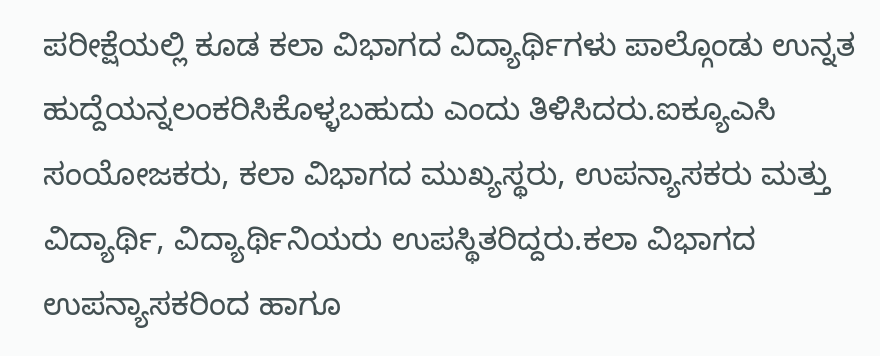ಪರೀಕ್ಷೆಯಲ್ಲಿ ಕೂಡ ಕಲಾ ವಿಭಾಗದ ವಿದ್ಯಾರ್ಥಿಗಳು ಪಾಲ್ಗೊಂಡು ಉನ್ನತ ಹುದ್ದೆಯನ್ನಲಂಕರಿಸಿಕೊಳ್ಳಬಹುದು ಎಂದು ತಿಳಿಸಿದರು.ಐಕ್ಯೂಎಸಿ ಸಂಯೋಜಕರು, ಕಲಾ ವಿಭಾಗದ ಮುಖ್ಯಸ್ಥರು, ಉಪನ್ಯಾಸಕರು ಮತ್ತು ವಿದ್ಯಾರ್ಥಿ, ವಿದ್ಯಾರ್ಥಿನಿಯರು ಉಪಸ್ಥಿತರಿದ್ದರು.ಕಲಾ ವಿಭಾಗದ ಉಪನ್ಯಾಸಕರಿಂದ ಹಾಗೂ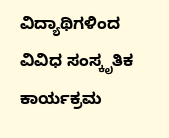ವಿದ್ಯಾಥಿಗಳಿಂದ ವಿವಿಧ ಸಂಸ್ಕೃತಿಕ ಕಾರ್ಯಕ್ರಮ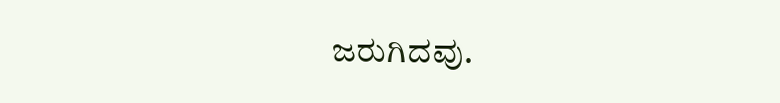ಜರುಗಿದವು.